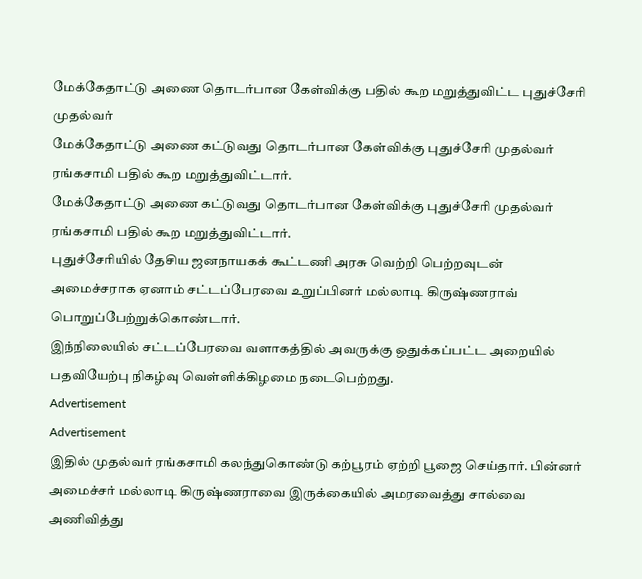மேக்கேதாட்டு அணை தொடர்பான கேள்விக்கு பதில் கூற மறுத்துவிட்ட புதுச்சேரி முதல்வர்
மேக்கேதாட்டு அணை கட்டுவது தொடர்பான கேள்விக்கு புதுச்சேரி முதல்வர் ரங்கசாமி பதில் கூற மறுத்துவிட்டார்.
மேக்கேதாட்டு அணை கட்டுவது தொடர்பான கேள்விக்கு புதுச்சேரி முதல்வர் ரங்கசாமி பதில் கூற மறுத்துவிட்டார்.
புதுச்சேரியில் தேசிய ஜனநாயகக் கூட்டணி அரசு வெற்றி பெற்றவுடன் அமைச்சராக ஏனாம் சட்டப்பேரவை உறுப்பினர் மல்லாடி கிருஷ்ணராவ் பொறுப்பேற்றுக்கொண்டார்.
இந்நிலையில் சட்டப்பேரவை வளாகத்தில் அவருக்கு ஒதுக்கப்பட்ட அறையில் பதவியேற்பு நிகழ்வு வெள்ளிக்கிழமை நடைபெற்றது.
Advertisement
Advertisement
இதில் முதல்வர் ரங்கசாமி கலந்துகொண்டு கற்பூரம் ஏற்றி பூஜை செய்தார். பின்னர் அமைச்சர் மல்லாடி கிருஷ்ணராவை இருக்கையில் அமரவைத்து சால்வை அணிவித்து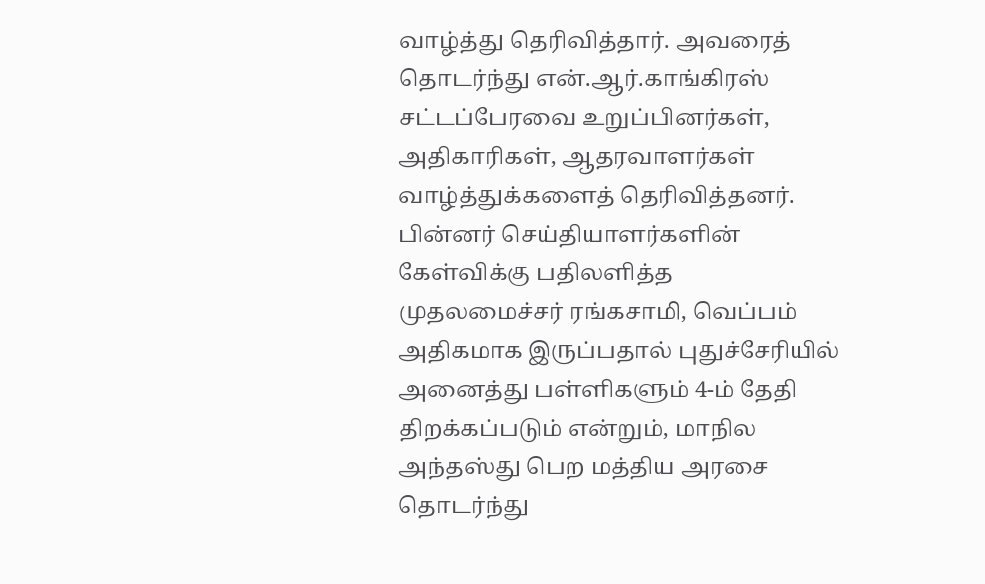வாழ்த்து தெரிவித்தார். அவரைத் தொடர்ந்து என்.ஆர்.காங்கிரஸ் சட்டப்பேரவை உறுப்பினர்கள், அதிகாரிகள், ஆதரவாளர்கள் வாழ்த்துக்களைத் தெரிவித்தனர்.
பின்னர் செய்தியாளர்களின் கேள்விக்கு பதிலளித்த முதலமைச்சர் ரங்கசாமி, வெப்பம் அதிகமாக இருப்பதால் புதுச்சேரியில் அனைத்து பள்ளிகளும் 4-ம் தேதி திறக்கப்படும் என்றும், மாநில அந்தஸ்து பெற மத்திய அரசை தொடர்ந்து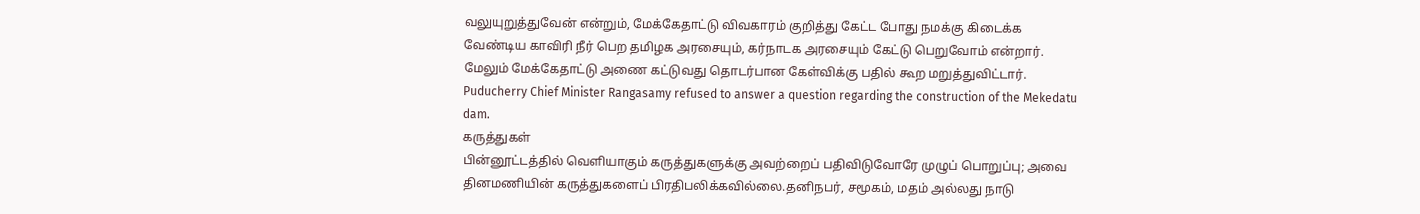வலுயுறுத்துவேன் என்றும், மேக்கேதாட்டு விவகாரம் குறித்து கேட்ட போது நமக்கு கிடைக்க வேண்டிய காவிரி நீர் பெற தமிழக அரசையும், கர்நாடக அரசையும் கேட்டு பெறுவோம் என்றார்.
மேலும் மேக்கேதாட்டு அணை கட்டுவது தொடர்பான கேள்விக்கு பதில் கூற மறுத்துவிட்டார்.
Puducherry Chief Minister Rangasamy refused to answer a question regarding the construction of the Mekedatu dam.
கருத்துகள்
பின்னூட்டத்தில் வெளியாகும் கருத்துகளுக்கு அவற்றைப் பதிவிடுவோரே முழுப் பொறுப்பு; அவை தினமணியின் கருத்துகளைப் பிரதிபலிக்கவில்லை.தனிநபர், சமூகம், மதம் அல்லது நாடு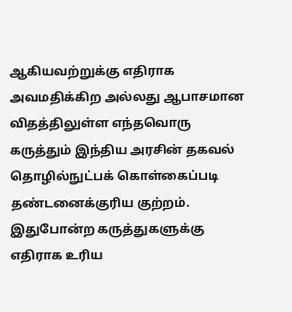ஆகியவற்றுக்கு எதிராக அவமதிக்கிற அல்லது ஆபாசமான விதத்திலுள்ள எந்தவொரு கருத்தும் இந்திய அரசின் தகவல் தொழில்நுட்பக் கொள்கைப்படி தண்டனைக்குரிய குற்றம். இதுபோன்ற கருத்துகளுக்கு எதிராக உரிய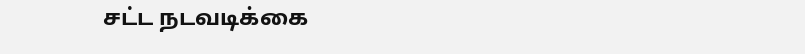சட்ட நடவடிக்கை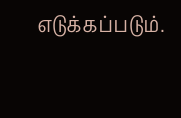எடுக்கப்படும்.